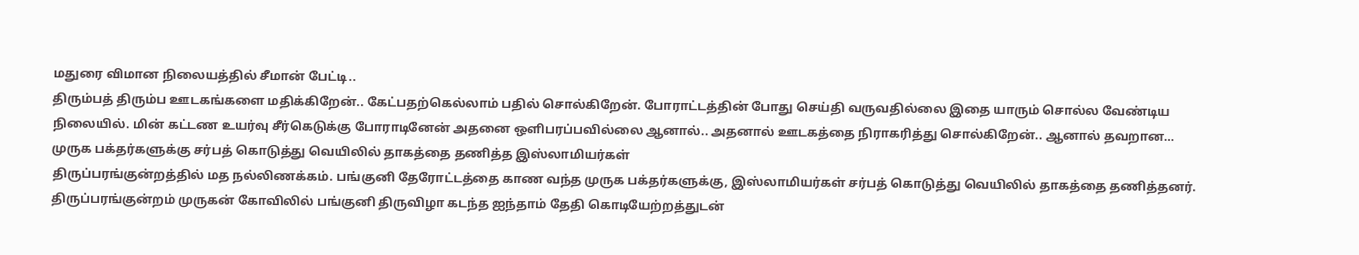மதுரை விமான நிலையத்தில் சீமான் பேட்டி..
திரும்பத் திரும்ப ஊடகங்களை மதிக்கிறேன்.. கேட்பதற்கெல்லாம் பதில் சொல்கிறேன். போராட்டத்தின் போது செய்தி வருவதில்லை இதை யாரும் சொல்ல வேண்டிய நிலையில். மின் கட்டண உயர்வு சீர்கெடுக்கு போராடினேன் அதனை ஒளிபரப்பவில்லை ஆனால்.. அதனால் ஊடகத்தை நிராகரித்து சொல்கிறேன்.. ஆனால் தவறான…
முருக பக்தர்களுக்கு சர்பத் கொடுத்து வெயிலில் தாகத்தை தணித்த இஸ்லாமியர்கள்
திருப்பரங்குன்றத்தில் மத நல்லிணக்கம். பங்குனி தேரோட்டத்தை காண வந்த முருக பக்தர்களுக்கு, இஸ்லாமியர்கள் சர்பத் கொடுத்து வெயிலில் தாகத்தை தணித்தனர். திருப்பரங்குன்றம் முருகன் கோவிலில் பங்குனி திருவிழா கடந்த ஐந்தாம் தேதி கொடியேற்றத்துடன்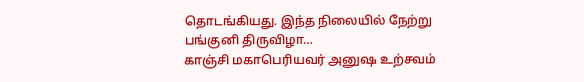தொடங்கியது. இந்த நிலையில் நேற்று பங்குனி திருவிழா…
காஞ்சி மகாபெரியவர் அனுஷ உற்சவம்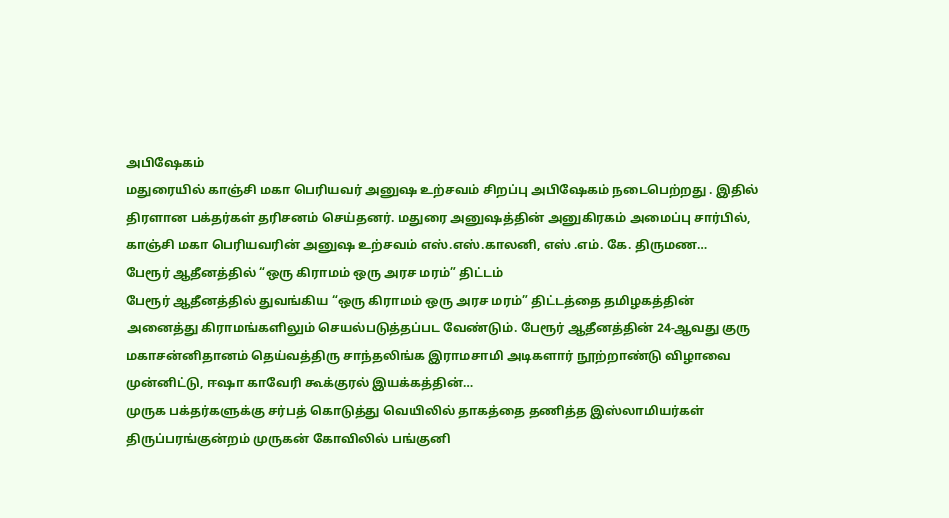அபிஷேகம்
மதுரையில் காஞ்சி மகா பெரியவர் அனுஷ உற்சவம் சிறப்பு அபிஷேகம் நடைபெற்றது . இதில் திரளான பக்தர்கள் தரிசனம் செய்தனர். மதுரை அனுஷத்தின் அனுகிரகம் அமைப்பு சார்பில், காஞ்சி மகா பெரியவரின் அனுஷ உற்சவம் எஸ்.எஸ்.காலனி, எஸ் .எம். கே. திருமண…
பேரூர் ஆதீனத்தில் “ஒரு கிராமம் ஒரு அரச மரம்” திட்டம்
பேரூர் ஆதீனத்தில் துவங்கிய “ஒரு கிராமம் ஒரு அரச மரம்” திட்டத்தை தமிழகத்தின் அனைத்து கிராமங்களிலும் செயல்படுத்தப்பட வேண்டும். பேரூர் ஆதீனத்தின் 24-ஆவது குரு மகாசன்னிதானம் தெய்வத்திரு சாந்தலிங்க இராமசாமி அடிகளார் நூற்றாண்டு விழாவை முன்னிட்டு, ஈஷா காவேரி கூக்குரல் இயக்கத்தின்…
முருக பக்தர்களுக்கு சர்பத் கொடுத்து வெயிலில் தாகத்தை தணித்த இஸ்லாமியர்கள்
திருப்பரங்குன்றம் முருகன் கோவிலில் பங்குனி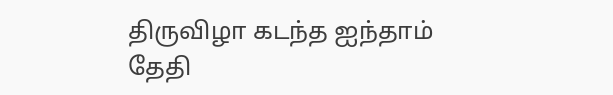திருவிழா கடந்த ஐந்தாம் தேதி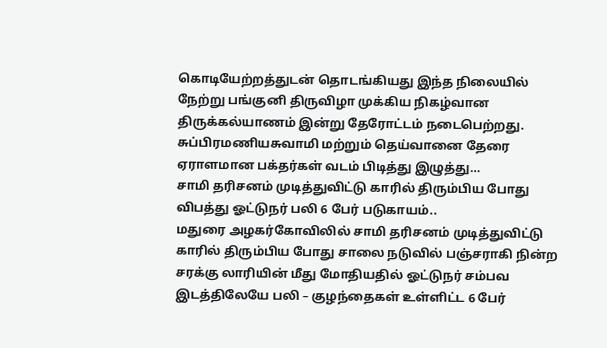கொடியேற்றத்துடன் தொடங்கியது இந்த நிலையில் நேற்று பங்குனி திருவிழா முக்கிய நிகழ்வான திருக்கல்யாணம் இன்று தேரோட்டம் நடைபெற்றது. சுப்பிரமணியசுவாமி மற்றும் தெய்வானை தேரை ஏராளமான பக்தர்கள் வடம் பிடித்து இழுத்து…
சாமி தரிசனம் முடித்துவிட்டு காரில் திரும்பிய போது விபத்து ஓட்டுநர் பலி 6 பேர் படுகாயம்..
மதுரை அழகர்கோவிலில் சாமி தரிசனம் முடித்துவிட்டு காரில் திரும்பிய போது சாலை நடுவில் பஞ்சராகி நின்ற சரக்கு லாரியின் மீது மோதியதில் ஓட்டுநர் சம்பவ இடத்திலேயே பலி – குழந்தைகள் உள்ளிட்ட 6 பேர்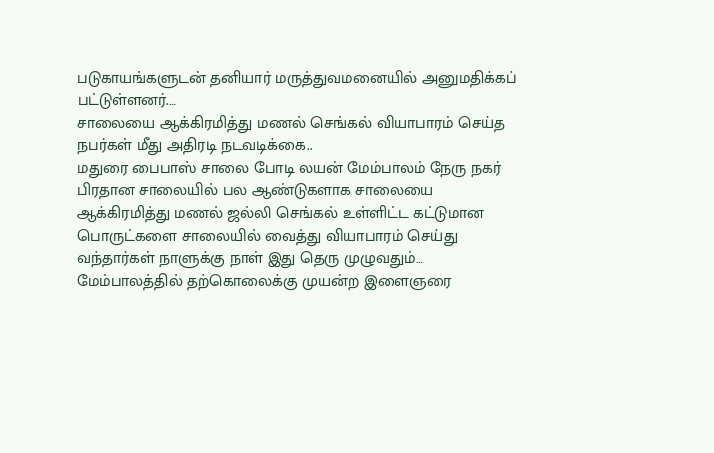படுகாயங்களுடன் தனியார் மருத்துவமனையில் அனுமதிக்கப் பட்டுள்ளனர்.…
சாலையை ஆக்கிரமித்து மணல் செங்கல் வியாபாரம் செய்த நபர்கள் மீது அதிரடி நடவடிக்கை..
மதுரை பைபாஸ் சாலை போடி லயன் மேம்பாலம் நேரு நகர் பிரதான சாலையில் பல ஆண்டுகளாக சாலையை ஆக்கிரமித்து மணல் ஜல்லி செங்கல் உள்ளிட்ட கட்டுமான பொருட்களை சாலையில் வைத்து வியாபாரம் செய்து வந்தார்கள் நாளுக்கு நாள் இது தெரு முழுவதும்…
மேம்பாலத்தில் தற்கொலைக்கு முயன்ற இளைஞரை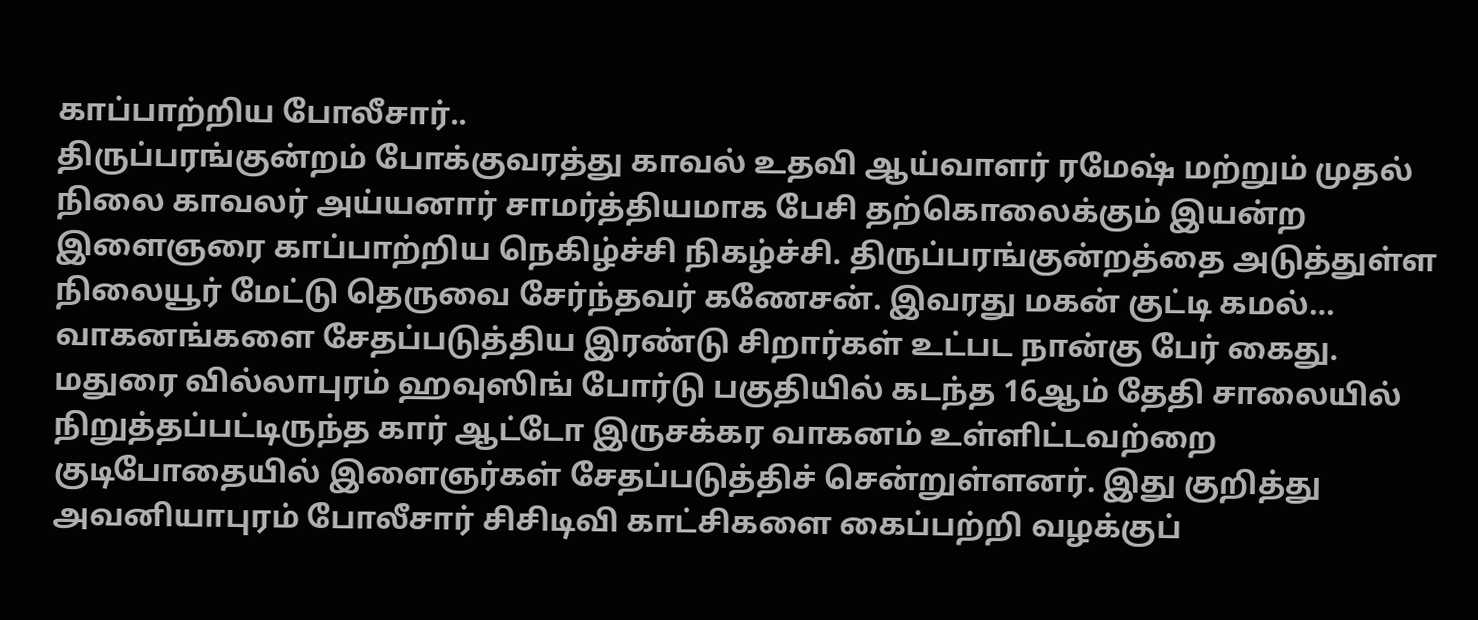காப்பாற்றிய போலீசார்..
திருப்பரங்குன்றம் போக்குவரத்து காவல் உதவி ஆய்வாளர் ரமேஷ் மற்றும் முதல் நிலை காவலர் அய்யனார் சாமர்த்தியமாக பேசி தற்கொலைக்கும் இயன்ற இளைஞரை காப்பாற்றிய நெகிழ்ச்சி நிகழ்ச்சி. திருப்பரங்குன்றத்தை அடுத்துள்ள நிலையூர் மேட்டு தெருவை சேர்ந்தவர் கணேசன். இவரது மகன் குட்டி கமல்…
வாகனங்களை சேதப்படுத்திய இரண்டு சிறார்கள் உட்பட நான்கு பேர் கைது.
மதுரை வில்லாபுரம் ஹவுஸிங் போர்டு பகுதியில் கடந்த 16ஆம் தேதி சாலையில் நிறுத்தப்பட்டிருந்த கார் ஆட்டோ இருசக்கர வாகனம் உள்ளிட்டவற்றை குடிபோதையில் இளைஞர்கள் சேதப்படுத்திச் சென்றுள்ளனர். இது குறித்து அவனியாபுரம் போலீசார் சிசிடிவி காட்சிகளை கைப்பற்றி வழக்குப்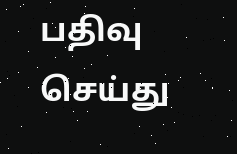பதிவு செய்து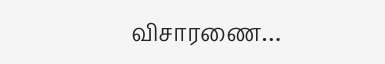விசாரணை…